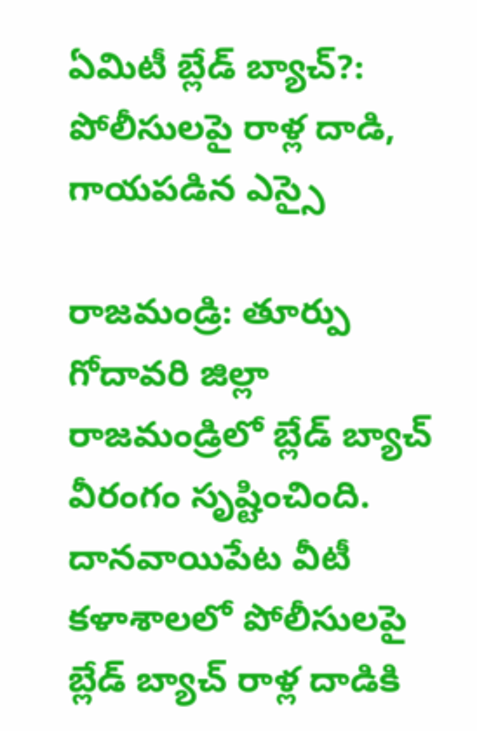ఏమిటీ బ్లేడ్ బ్యాచ్?: పోలీసులపై రాళ్ల దాడి, గాయపడిన ఎస్సై

రాజమండ్రి: తూర్పు గోదావరి జిల్లా రాజమండ్రిలో బ్లేడ్‌ బ్యాచ్ వీరంగం సృష్టించింది. దానవాయిపేట వీటీ కళాశాలలో పోలీసులపై బ్లేడ్‌ బ్యాచ్ రాళ్ల దాడికి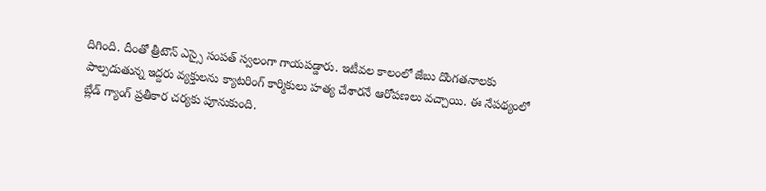దిగింది. దీంతో త్రీటౌన్‌ ఎస్సై సంపత్‌ స్వలంగా గాయపడ్డారు. ఇటీవల కాలంలో జేబు దొంగతనాలకు పాల్పడుతున్న ఇద్దరు వ్యక్తులను క్యాటరింగ్‌ కార్మికులు హత్య చేశారనే ఆరోపణలు వచ్చాయి. ఈ నేపథ్యంలో బ్లేడ్‌ గ్యాంగ్ ప్రతీకార చర్యకు పూనుకుంది.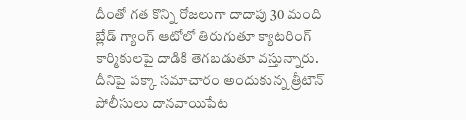దీంతో గత కొన్ని రోజలుగా దాదాపు 30 మంది బ్లేడ్‌ గ్యాంగ్‌ ఆటోలో తిరుగుతూ క్యాటరింగ్‌ కార్మికులపై దాడికి తెగబడుతూ వస్తున్నారు. దీనిపై పక్కా సమాచారం అందుకున్న త్రీటౌన్‌ పోలీసులు దానవాయిపేట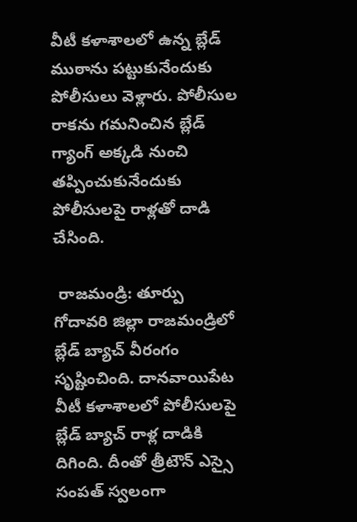వీటీ కళాశాలలో ఉన్న బ్లేడ్‌ ముఠాను పట్టుకునేందుకు పోలీసులు వెళ్లారు. పోలీసుల రాకను గమనించిన బ్లేడ్‌ గ్యాంగ్ అక్కడి నుంచి తప్పించుకునేందుకు పోలీసులపై రాళ్లతో దాడి చేసింది.

 రాజమండ్రి: తూర్పు గోదావరి జిల్లా రాజమండ్రిలో బ్లేడ్‌ బ్యాచ్ వీరంగం సృష్టించింది. దానవాయిపేట వీటీ కళాశాలలో పోలీసులపై బ్లేడ్‌ బ్యాచ్ రాళ్ల దాడికి దిగింది. దీంతో త్రీటౌన్‌ ఎస్సై సంపత్‌ స్వలంగా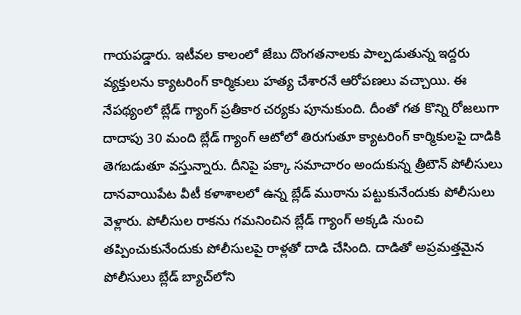గాయపడ్డారు. ఇటీవల కాలంలో జేబు దొంగతనాలకు పాల్పడుతున్న ఇద్దరు వ్యక్తులను క్యాటరింగ్‌ కార్మికులు హత్య చేశారనే ఆరోపణలు వచ్చాయి. ఈ నేపథ్యంలో బ్లేడ్‌ గ్యాంగ్ ప్రతీకార చర్యకు పూనుకుంది. దీంతో గత కొన్ని రోజలుగా దాదాపు 30 మంది బ్లేడ్‌ గ్యాంగ్‌ ఆటోలో తిరుగుతూ క్యాటరింగ్‌ కార్మికులపై దాడికి తెగబడుతూ వస్తున్నారు. దీనిపై పక్కా సమాచారం అందుకున్న త్రీటౌన్‌ పోలీసులు దానవాయిపేట వీటీ కళాశాలలో ఉన్న బ్లేడ్‌ ముఠాను పట్టుకునేందుకు పోలీసులు వెళ్లారు. పోలీసుల రాకను గమనించిన బ్లేడ్‌ గ్యాంగ్ అక్కడి నుంచి తప్పించుకునేందుకు పోలీసులపై రాళ్లతో దాడి చేసింది. దాడితో అప్రమత్తమైన పోలీసులు బ్లేడ్‌ బ్యాచ్‌లోని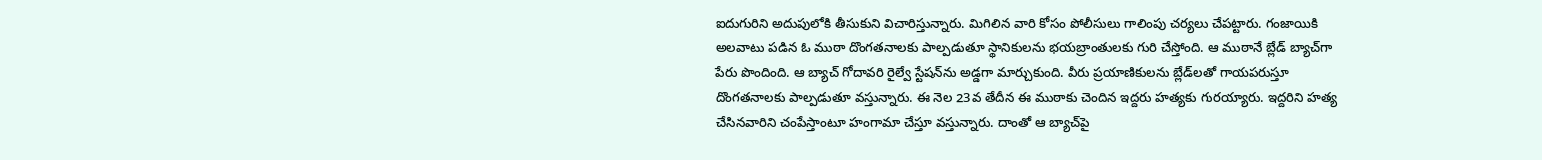ఐదుగురిని అదుపులోకి తీసుకుని విచారిస్తున్నారు. మిగిలిన వారి కోసం పోలీసులు గాలింపు చర్యలు చేపట్టారు. గంజాయికి అలవాటు పడిన ఓ ముఠా దొంగతనాలకు పాల్పడుతూ స్థానికులను భయబ్రాంతులకు గురి చేస్తోంది. ఆ ముఠానే బ్లేడ్ బ్యాచ్‌గా పేరు పొందింది. ఆ బ్యాచ్ గోదావరి రైల్వే స్టేషన్‌ను అడ్డగా మార్చుకుంది. వీరు ప్రయాణికులను బ్లేడ్‌లతో గాయపరుస్తూ దొంగతనాలకు పాల్పడుతూ వస్తున్నారు. ఈ నెల 23వ తేదీన ఈ ముఠాకు చెందిన ఇద్దరు హత్యకు గురయ్యారు. ఇద్దరిని హత్య చేసినవారిని చంపేస్తాంటూ హంగామా చేస్తూ వస్తున్నారు. దాంతో ఆ బ్యాచ్‌పై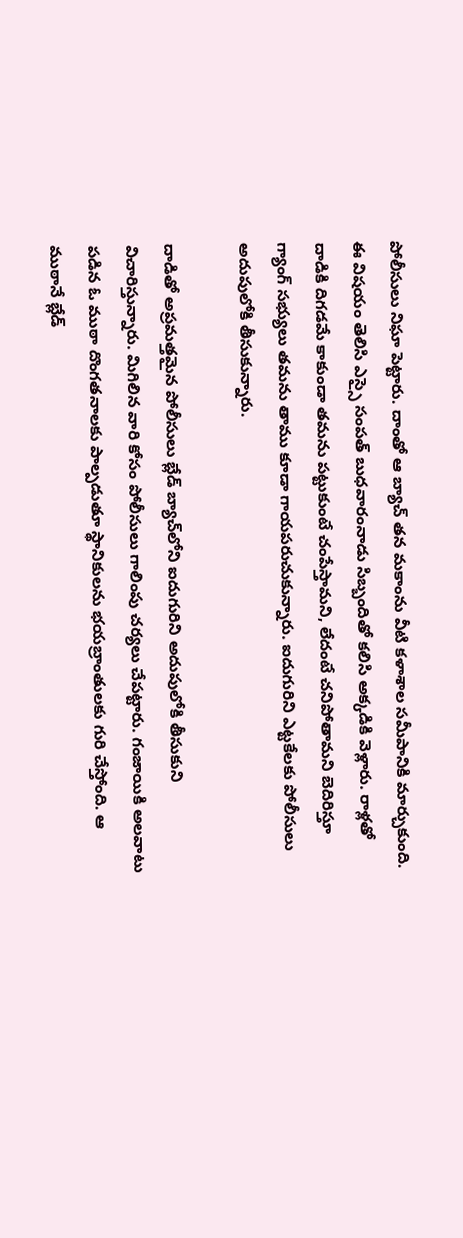పోలీసులు నిఘా పెట్టారు. దాంతో ఆ బ్యాచ్ తన మకాంను వీటి కళాశాల సమీపానికి మార్చుకుంది. ఈ విషయం తెలిసి ఎస్సై సంపత్ బుధవారంనాడు సిబ్బందితో కలిసి అక్కడికి వెళ్లారు. రాళ్లతో దాడికి దిగడమే కాకుండా తమను పట్టుకుంటే చంపేస్తామని, లేదంటే చనిపోతామని బెదిరిస్తూ గ్యాంగ్ సభ్యులు తమను తాము కూడా గాయపరుచుకున్నారు. ఐదుగురిని ఎట్టకేలకు పోలీసులు అదుపులోకి తీసుకున్నారు.

దాడితో అప్రమత్తమైన పోలీసులు బ్లేడ్‌ బ్యాచ్‌లోని ఐదుగురిని అదుపులోకి తీసుకుని విచారిస్తున్నారు. మిగిలిన వారి కోసం పోలీసులు గాలింపు చర్యలు చేపట్టారు. గంజాయికి అలవాటు పడిన ఓ ముఠా దొంగతనాలకు పాల్పడుతూ స్థానికులను భయబ్రాంతులకు గురి చేస్తోంది. ఆ ముఠానే బ్లేడ్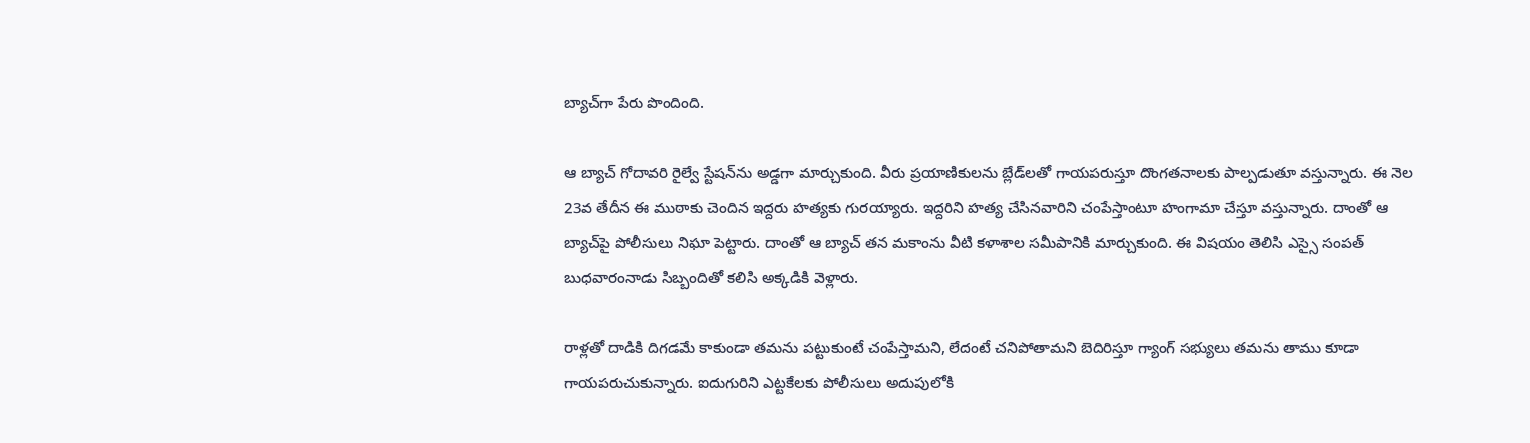బ్యాచ్‌గా పేరు పొందింది.

ఆ బ్యాచ్ గోదావరి రైల్వే స్టేషన్‌ను అడ్డగా మార్చుకుంది. వీరు ప్రయాణికులను బ్లేడ్‌లతో గాయపరుస్తూ దొంగతనాలకు పాల్పడుతూ వస్తున్నారు. ఈ నెల 23వ తేదీన ఈ ముఠాకు చెందిన ఇద్దరు హత్యకు గురయ్యారు. ఇద్దరిని హత్య చేసినవారిని చంపేస్తాంటూ హంగామా చేస్తూ వస్తున్నారు. దాంతో ఆ బ్యాచ్‌పై పోలీసులు నిఘా పెట్టారు. దాంతో ఆ బ్యాచ్ తన మకాంను వీటి కళాశాల సమీపానికి మార్చుకుంది. ఈ విషయం తెలిసి ఎస్సై సంపత్ బుధవారంనాడు సిబ్బందితో కలిసి అక్కడికి వెళ్లారు.

రాళ్లతో దాడికి దిగడమే కాకుండా తమను పట్టుకుంటే చంపేస్తామని, లేదంటే చనిపోతామని బెదిరిస్తూ గ్యాంగ్ సభ్యులు తమను తాము కూడా గాయపరుచుకున్నారు. ఐదుగురిని ఎట్టకేలకు పోలీసులు అదుపులోకి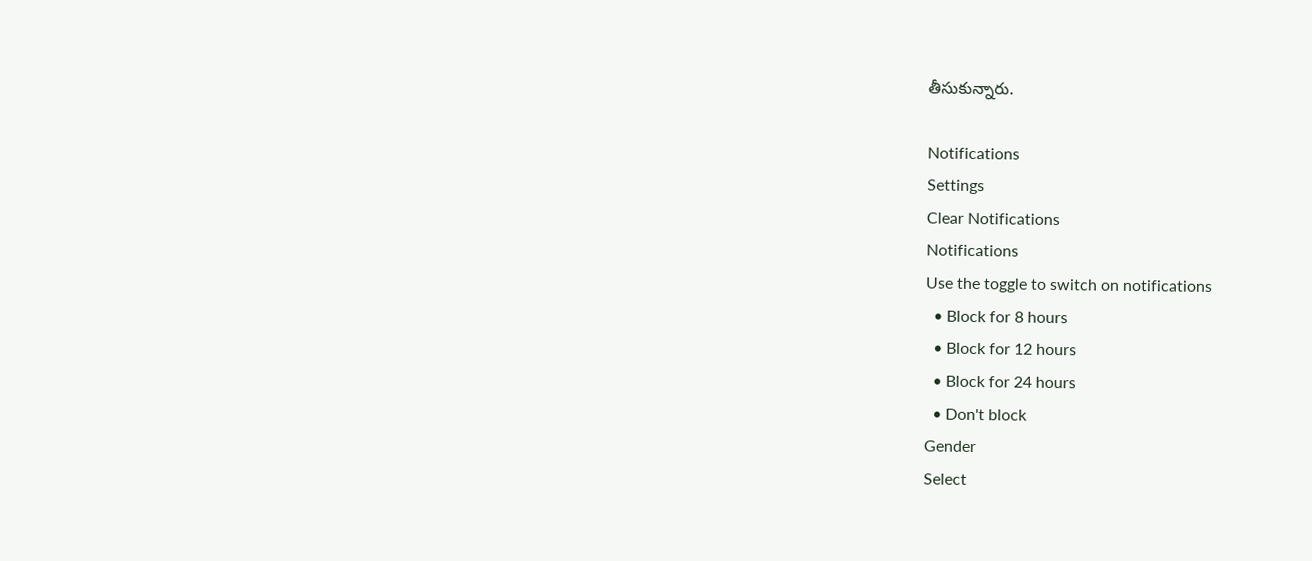తీసుకున్నారు.

Notifications
Settings
Clear Notifications
Notifications
Use the toggle to switch on notifications
  • Block for 8 hours
  • Block for 12 hours
  • Block for 24 hours
  • Don't block
Gender
Select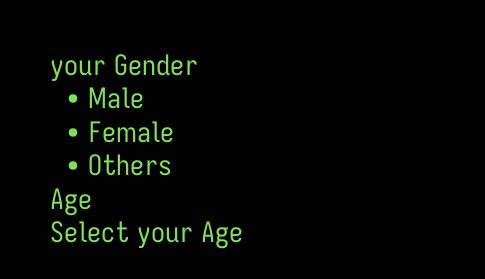your Gender
  • Male
  • Female
  • Others
Age
Select your Age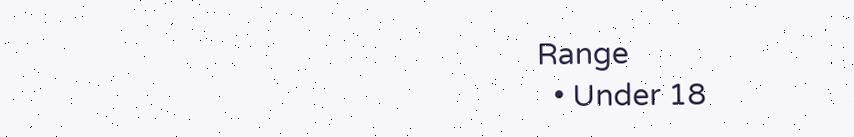Range
  • Under 18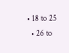• 18 to 25
  • 26 to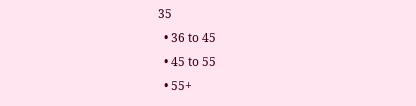35
  • 36 to 45
  • 45 to 55
  • 55+